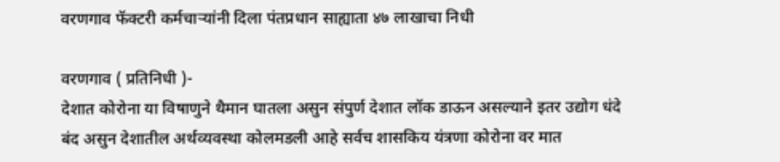वरणगाव फॅक्टरी कर्मचाऱ्यांनी दिला पंतप्रधान साह्याता ४७ लाखाचा निधी

वरणगाव ( प्रतिनिधी )-
देशात कोरोना या विषाणुने थैमान घातला असुन संपुर्ण देशात लॉक डाऊन असल्याने इतर उद्योग धंदे बंद असुन देशातील अर्थव्यवस्था कोलमडली आहे सर्वच शासकिय यंत्रणा कोरोना वर मात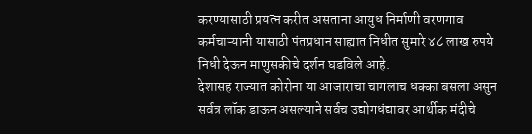करण्यासाठी प्रयत्न करीत असताना आयुध निर्माणी वरणगाव कर्मचाऱ्यानी यासाठी पंतप्रधान साह्यात निधीत सुमारे ४८ लाख रुपये निधी देऊन माणुसकीचे दर्शन घडविले आहे.
देशासह राज्यात कोरोना या आजाराचा चागलाच धक्का बसला असुन सर्वत्र लॉक डाऊन असल्याने सर्वच उद्योगधंद्यावर आर्थीक मंदीचे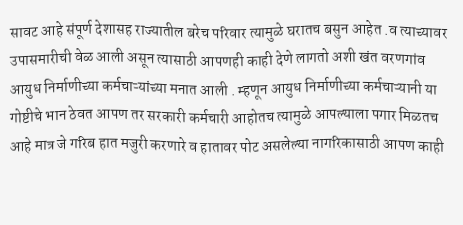सावट आहे संपूर्ण देशासह राज्यातील बरेच परिवार त्यामुळे घरातच बसुन आहेत .व त्याच्यावर उपासमारीची वेळ आली असून त्यासाठी आपणही काही देणे लागतो अशी खंत वरणगांव आयुध निर्माणीच्या कर्मचाऱ्यांच्या मनात आली . म्हणून आयुध निर्माणीच्या कर्मचाऱ्यानी या गोष्टीचे भान ठेवत आपण तर सरकारी कर्मचारी आहोतच त्यामुळे आपल्याला पगार मिळतच आहे मात्र जे गरिब हात मजुरी करणारे व हातावर पोट असलेल्या नागरिकासाठी आपण काही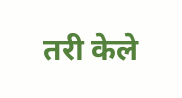तरी केले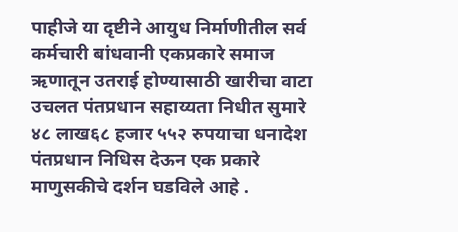पाहीजे या दृष्टीने आयुध निर्माणीतील सर्व कर्मचारी बांधवानी एकप्रकारे समाज ऋणातून उतराई होण्यासाठी खारीचा वाटा उचलत पंतप्रधान सहाय्यता निधीत सुमारे ४८ लाख६८ हजार ५५२ रुपयाचा धनादेश पंतप्रधान निधिस देऊन एक प्रकारे माणुसकीचे दर्शन घडविले आहे .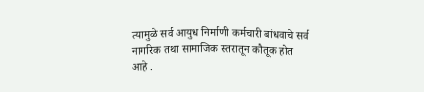त्यामुळे सर्व आयुध निर्माणी कर्मचारी बांधवाचे सर्व नागरिक तथा सामाजिक स्तरातून कौतूक होत आहे .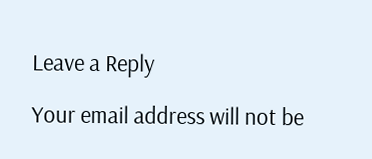Leave a Reply

Your email address will not be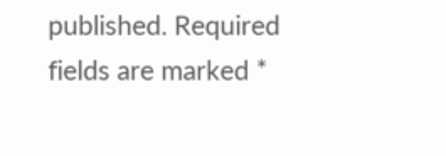published. Required fields are marked *